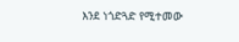እንደ ነጎድጓድ የሚተመው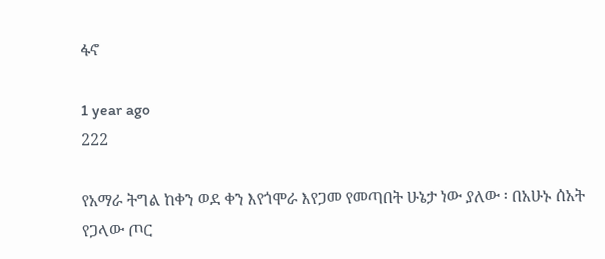ፋኖ

1 year ago
222

የአማራ ትግል ከቀን ወደ ቀን እየጎሞራ እየጋመ የመጣበት ሁኔታ ነው ያለው ፡ በአሁኑ ሰአት የጋላው ጦር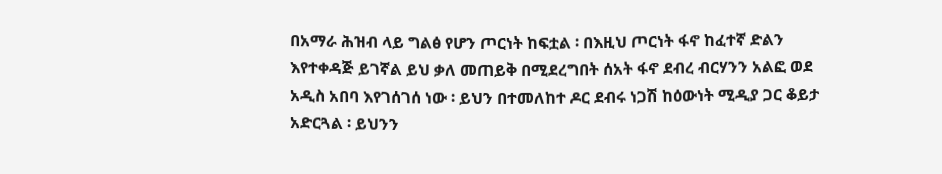በአማራ ሕዝብ ላይ ግልፅ የሆን ጦርነት ከፍቷል ፡ በእዚህ ጦርነት ፋኖ ከፈተኛ ድልን እየተቀዳጅ ይገኛል ይህ ቃለ መጠይቅ በሚደረግበት ሰአት ፋኖ ደብረ ብርሃንን አልፎ ወደ አዲስ አበባ እየገሰገሰ ነው ፡ ይህን በተመለከተ ዶር ደብሩ ነጋሽ ከዕውነት ሚዲያ ጋር ቆይታ አድርጓል ፡ ይህንን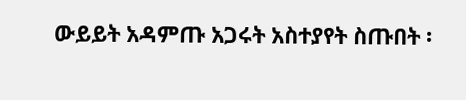ውይይት አዳምጡ አጋሩት አስተያየት ስጡበት ፡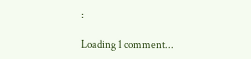፡

Loading 1 comment...